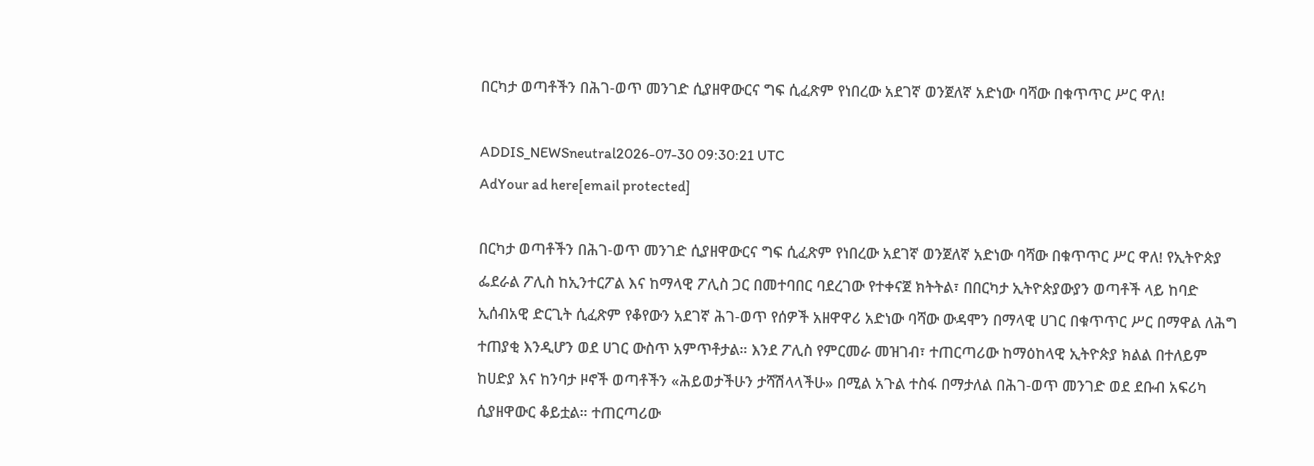በርካታ ወጣቶችን በሕገ-ወጥ መንገድ ሲያዘዋውርና ግፍ ሲፈጽም የነበረው አደገኛ ወንጀለኛ አድነው ባሻው በቁጥጥር ሥር ዋለ!

ADDIS_NEWSneutral2026-07-30 09:30:21 UTC
AdYour ad here[email protected]

በርካታ ወጣቶችን በሕገ-ወጥ መንገድ ሲያዘዋውርና ግፍ ሲፈጽም የነበረው አደገኛ ወንጀለኛ አድነው ባሻው በቁጥጥር ሥር ዋለ! የኢትዮጵያ ፌደራል ፖሊስ ከኢንተርፖል እና ከማላዊ ፖሊስ ጋር በመተባበር ባደረገው የተቀናጀ ክትትል፣ በበርካታ ኢትዮጵያውያን ወጣቶች ላይ ከባድ ኢሰብአዊ ድርጊት ሲፈጽም የቆየውን አደገኛ ሕገ-ወጥ የሰዎች አዘዋዋሪ አድነው ባሻው ውዳሞን በማላዊ ሀገር በቁጥጥር ሥር በማዋል ለሕግ ተጠያቂ እንዲሆን ወደ ሀገር ውስጥ አምጥቶታል። እንደ ፖሊስ የምርመራ መዝገብ፣ ተጠርጣሪው ከማዕከላዊ ኢትዮጵያ ክልል በተለይም ከሀድያ እና ከንባታ ዞኖች ወጣቶችን «ሕይወታችሁን ታሻሽላላችሁ» በሚል አጉል ተስፋ በማታለል በሕገ-ወጥ መንገድ ወደ ደቡብ አፍሪካ ሲያዘዋውር ቆይቷል። ተጠርጣሪው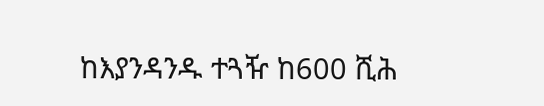ከእያንዳንዱ ተጓዥ ከ600 ሺሕ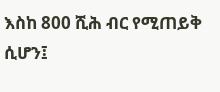እስከ 800 ሺሕ ብር የሚጠይቅ ሲሆን፤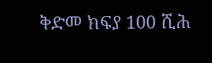ቅድመ ክፍያ 100 ሺሕ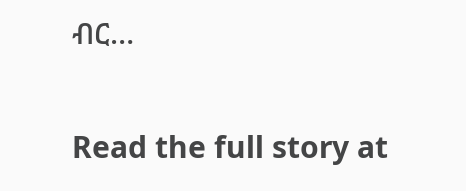ብር…

Read the full story at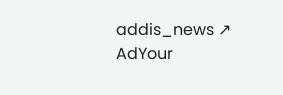addis_news ↗
AdYour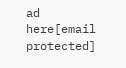ad here[email protected]